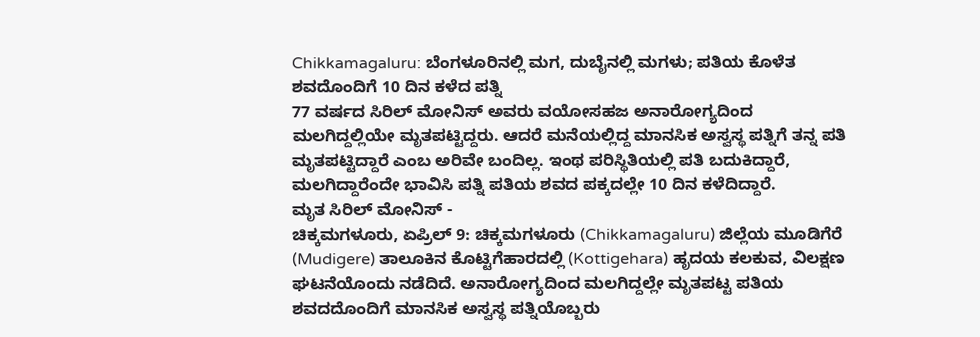Chikkamagaluru: ಬೆಂಗಳೂರಿನಲ್ಲಿ ಮಗ, ದುಬೈನಲ್ಲಿ ಮಗಳು; ಪತಿಯ ಕೊಳೆತ ಶವದೊಂದಿಗೆ 10 ದಿನ ಕಳೆದ ಪತ್ನಿ
77 ವರ್ಷದ ಸಿರಿಲ್ ಮೋನಿಸ್ ಅವರು ವಯೋಸಹಜ ಅನಾರೋಗ್ಯದಿಂದ ಮಲಗಿದ್ದಲ್ಲಿಯೇ ಮೃತಪಟ್ಟಿದ್ದರು. ಆದರೆ ಮನೆಯಲ್ಲಿದ್ದ ಮಾನಸಿಕ ಅಸ್ವಸ್ಥ ಪತ್ನಿಗೆ ತನ್ನ ಪತಿ ಮೃತಪಟ್ಟಿದ್ದಾರೆ ಎಂಬ ಅರಿವೇ ಬಂದಿಲ್ಲ. ಇಂಥ ಪರಿಸ್ಥಿತಿಯಲ್ಲಿ ಪತಿ ಬದುಕಿದ್ದಾರೆ, ಮಲಗಿದ್ದಾರೆಂದೇ ಭಾವಿಸಿ ಪತ್ನಿ ಪತಿಯ ಶವದ ಪಕ್ಕದಲ್ಲೇ 10 ದಿನ ಕಳೆದಿದ್ದಾರೆ.
ಮೃತ ಸಿರಿಲ್ ಮೋನಿಸ್ -
ಚಿಕ್ಕಮಗಳೂರು, ಏಪ್ರಿಲ್ 9: ಚಿಕ್ಕಮಗಳೂರು (Chikkamagaluru) ಜಿಲ್ಲೆಯ ಮೂಡಿಗೆರೆ (Mudigere) ತಾಲೂಕಿನ ಕೊಟ್ಟಿಗೆಹಾರದಲ್ಲಿ (Kottigehara) ಹೃದಯ ಕಲಕುವ, ವಿಲಕ್ಷಣ ಘಟನೆಯೊಂದು ನಡೆದಿದೆ. ಅನಾರೋಗ್ಯದಿಂದ ಮಲಗಿದ್ದಲ್ಲೇ ಮೃತಪಟ್ಟ ಪತಿಯ ಶವದದೊಂದಿಗೆ ಮಾನಸಿಕ ಅಸ್ವಸ್ಥ ಪತ್ನಿಯೊಬ್ಬರು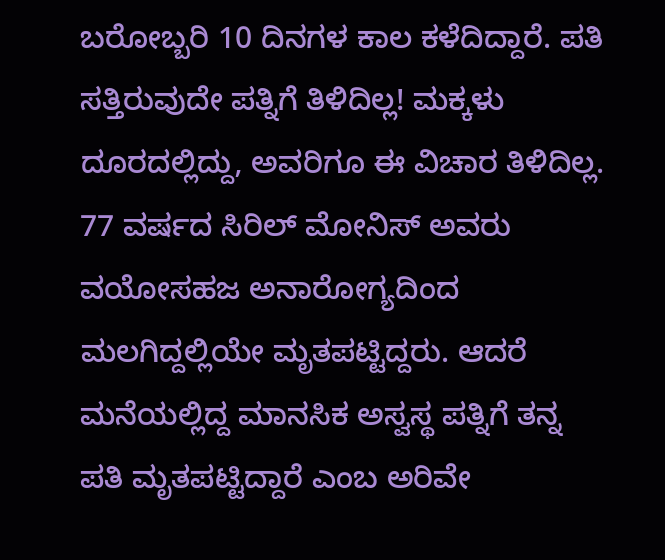ಬರೋಬ್ಬರಿ 10 ದಿನಗಳ ಕಾಲ ಕಳೆದಿದ್ದಾರೆ. ಪತಿ ಸತ್ತಿರುವುದೇ ಪತ್ನಿಗೆ ತಿಳಿದಿಲ್ಲ! ಮಕ್ಕಳು ದೂರದಲ್ಲಿದ್ದು, ಅವರಿಗೂ ಈ ವಿಚಾರ ತಿಳಿದಿಲ್ಲ.
77 ವರ್ಷದ ಸಿರಿಲ್ ಮೋನಿಸ್ ಅವರು ವಯೋಸಹಜ ಅನಾರೋಗ್ಯದಿಂದ ಮಲಗಿದ್ದಲ್ಲಿಯೇ ಮೃತಪಟ್ಟಿದ್ದರು. ಆದರೆ ಮನೆಯಲ್ಲಿದ್ದ ಮಾನಸಿಕ ಅಸ್ವಸ್ಥ ಪತ್ನಿಗೆ ತನ್ನ ಪತಿ ಮೃತಪಟ್ಟಿದ್ದಾರೆ ಎಂಬ ಅರಿವೇ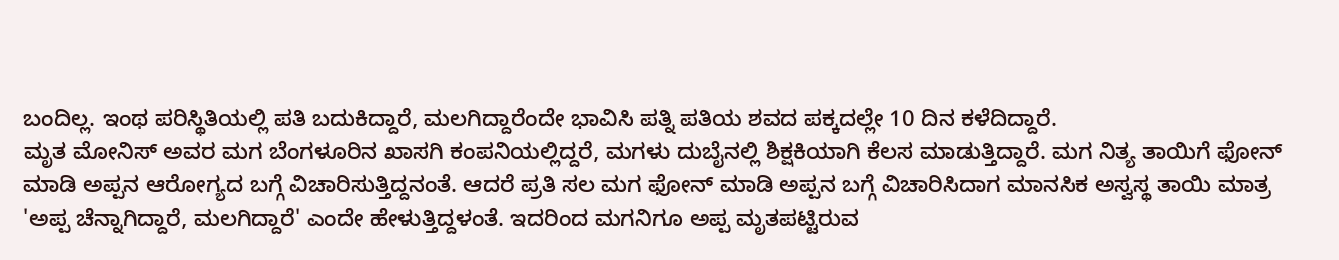ಬಂದಿಲ್ಲ. ಇಂಥ ಪರಿಸ್ಥಿತಿಯಲ್ಲಿ ಪತಿ ಬದುಕಿದ್ದಾರೆ, ಮಲಗಿದ್ದಾರೆಂದೇ ಭಾವಿಸಿ ಪತ್ನಿ ಪತಿಯ ಶವದ ಪಕ್ಕದಲ್ಲೇ 10 ದಿನ ಕಳೆದಿದ್ದಾರೆ.
ಮೃತ ಮೋನಿಸ್ ಅವರ ಮಗ ಬೆಂಗಳೂರಿನ ಖಾಸಗಿ ಕಂಪನಿಯಲ್ಲಿದ್ದರೆ, ಮಗಳು ದುಬೈನಲ್ಲಿ ಶಿಕ್ಷಕಿಯಾಗಿ ಕೆಲಸ ಮಾಡುತ್ತಿದ್ದಾರೆ. ಮಗ ನಿತ್ಯ ತಾಯಿಗೆ ಫೋನ್ ಮಾಡಿ ಅಪ್ಪನ ಆರೋಗ್ಯದ ಬಗ್ಗೆ ವಿಚಾರಿಸುತ್ತಿದ್ದನಂತೆ. ಆದರೆ ಪ್ರತಿ ಸಲ ಮಗ ಫೋನ್ ಮಾಡಿ ಅಪ್ಪನ ಬಗ್ಗೆ ವಿಚಾರಿಸಿದಾಗ ಮಾನಸಿಕ ಅಸ್ವಸ್ಥ ತಾಯಿ ಮಾತ್ರ 'ಅಪ್ಪ ಚೆನ್ನಾಗಿದ್ದಾರೆ, ಮಲಗಿದ್ದಾರೆ' ಎಂದೇ ಹೇಳುತ್ತಿದ್ದಳಂತೆ. ಇದರಿಂದ ಮಗನಿಗೂ ಅಪ್ಪ ಮೃತಪಟ್ಟಿರುವ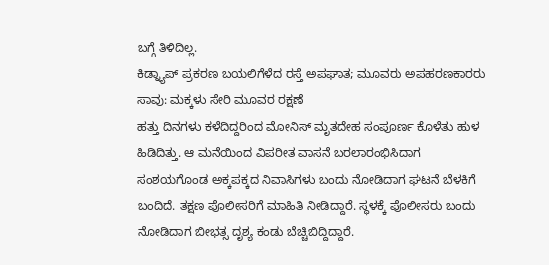ಬಗ್ಗೆ ತಿಳಿದಿಲ್ಲ.
ಕಿಡ್ನ್ಯಾಪ್ ಪ್ರಕರಣ ಬಯಲಿಗೆಳೆದ ರಸ್ತೆ ಅಪಘಾತ; ಮೂವರು ಅಪಹರಣಕಾರರು ಸಾವು: ಮಕ್ಕಳು ಸೇರಿ ಮೂವರ ರಕ್ಷಣೆ
ಹತ್ತು ದಿನಗಳು ಕಳೆದಿದ್ದರಿಂದ ಮೋನಿಸ್ ಮೃತದೇಹ ಸಂಪೂರ್ಣ ಕೊಳೆತು ಹುಳ ಹಿಡಿದಿತ್ತು. ಆ ಮನೆಯಿಂದ ವಿಪರೀತ ವಾಸನೆ ಬರಲಾರಂಭಿಸಿದಾಗ ಸಂಶಯಗೊಂಡ ಅಕ್ಕಪಕ್ಕದ ನಿವಾಸಿಗಳು ಬಂದು ನೋಡಿದಾಗ ಘಟನೆ ಬೆಳಕಿಗೆ ಬಂದಿದೆ. ತಕ್ಷಣ ಪೊಲೀಸರಿಗೆ ಮಾಹಿತಿ ನೀಡಿದ್ದಾರೆ. ಸ್ಥಳಕ್ಕೆ ಪೊಲೀಸರು ಬಂದು ನೋಡಿದಾಗ ಬೀಭತ್ಸ ದೃಶ್ಯ ಕಂಡು ಬೆಚ್ಚಿಬಿದ್ದಿದ್ದಾರೆ.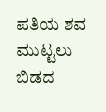ಪತಿಯ ಶವ ಮುಟ್ಟಲು ಬಿಡದ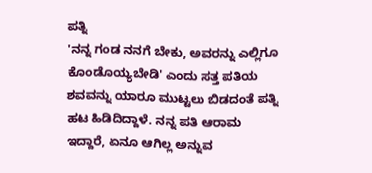ಪತ್ನಿ
'ನನ್ನ ಗಂಡ ನನಗೆ ಬೇಕು, ಅವರನ್ನು ಎಲ್ಲಿಗೂ ಕೊಂಡೊಯ್ಯಬೇಡಿ' ಎಂದು ಸತ್ತ ಪತಿಯ ಶವವನ್ನು ಯಾರೂ ಮುಟ್ಟಲು ಬಿಡದಂತೆ ಪತ್ನಿ ಹಟ ಹಿಡಿದಿದ್ದಾಳೆ. ನನ್ನ ಪತಿ ಆರಾಮ ಇದ್ದಾರೆ, ಏನೂ ಆಗಿಲ್ಲ ಅನ್ನುವ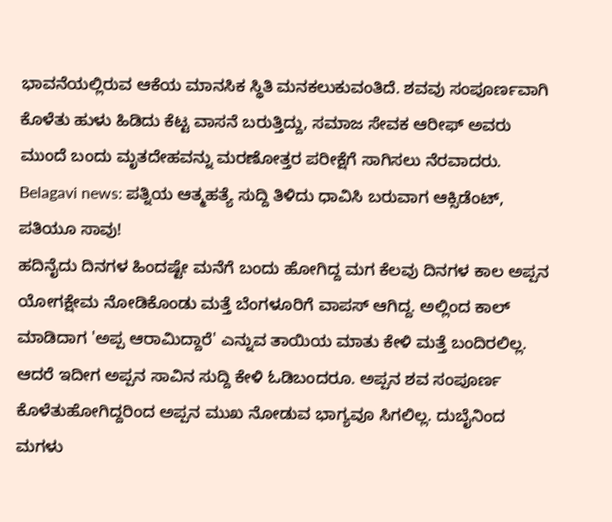ಭಾವನೆಯಲ್ಲಿರುವ ಆಕೆಯ ಮಾನಸಿಕ ಸ್ಥಿತಿ ಮನಕಲುಕುವಂತಿದೆ. ಶವವು ಸಂಪೂರ್ಣವಾಗಿ ಕೊಳೆತು ಹುಳು ಹಿಡಿದು ಕೆಟ್ಟ ವಾಸನೆ ಬರುತ್ತಿದ್ದು, ಸಮಾಜ ಸೇವಕ ಆರೀಫ್ ಅವರು ಮುಂದೆ ಬಂದು ಮೃತದೇಹವನ್ನು ಮರಣೋತ್ತರ ಪರೀಕ್ಷೆಗೆ ಸಾಗಿಸಲು ನೆರವಾದರು.
Belagavi news: ಪತ್ನಿಯ ಆತ್ಮಹತ್ಯೆ ಸುದ್ದಿ ತಿಳಿದು ಧಾವಿಸಿ ಬರುವಾಗ ಆಕ್ಸಿಡೆಂಟ್, ಪತಿಯೂ ಸಾವು!
ಹದಿನೈದು ದಿನಗಳ ಹಿಂದಷ್ಟೇ ಮನೆಗೆ ಬಂದು ಹೋಗಿದ್ದ ಮಗ ಕೆಲವು ದಿನಗಳ ಕಾಲ ಅಪ್ಪನ ಯೋಗಕ್ಷೇಮ ನೋಡಿಕೊಂಡು ಮತ್ತೆ ಬೆಂಗಳೂರಿಗೆ ವಾಪಸ್ ಆಗಿದ್ದ. ಅಲ್ಲಿಂದ ಕಾಲ್ ಮಾಡಿದಾಗ 'ಅಪ್ಪ ಆರಾಮಿದ್ದಾರೆ' ಎನ್ನುವ ತಾಯಿಯ ಮಾತು ಕೇಳಿ ಮತ್ತೆ ಬಂದಿರಲಿಲ್ಲ. ಆದರೆ ಇದೀಗ ಅಪ್ಪನ ಸಾವಿನ ಸುದ್ದಿ ಕೇಳಿ ಓಡಿಬಂದರೂ. ಅಪ್ಪನ ಶವ ಸಂಪೂರ್ಣ ಕೊಳೆತುಹೋಗಿದ್ದರಿಂದ ಅಪ್ಪನ ಮುಖ ನೋಡುವ ಭಾಗ್ಯವೂ ಸಿಗಲಿಲ್ಲ. ದುಬೈನಿಂದ ಮಗಳು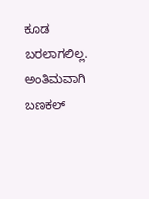ಕೂಡ ಬರಲಾಗಲಿಲ್ಲ. ಅಂತಿಮವಾಗಿ ಬಣಕಲ್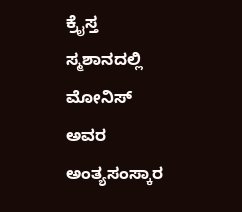ಕ್ರೈಸ್ತ ಸ್ಮಶಾನದಲ್ಲಿ ಮೋನಿಸ್ ಅವರ ಅಂತ್ಯಸಂಸ್ಕಾರ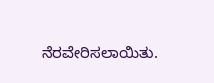ನೆರವೇರಿಸಲಾಯಿತು.